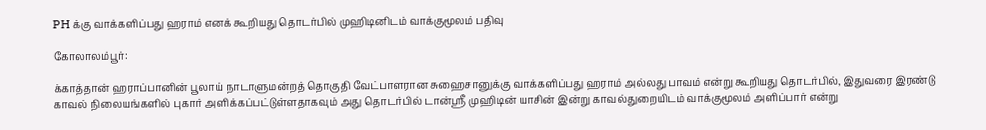PH க்கு வாக்களிப்பது ஹராம் எனக் கூறியது தொடர்பில் முஹிடினிடம் வாக்குமூலம் பதிவு

கோலாலம்பூர்:

க்காத்தான் ஹராப்பானின் பூலாய் நாடாளுமன்றத் தொகுதி வேட்பாளரான சுஹைசானுக்கு வாக்களிப்பது ஹராம் அல்லது பாவம் என்று கூறியது தொடர்பில், இதுவரை இரண்டு காவல் நிலையங்களில் புகார் அளிக்கப்பட்டுள்ளதாகவும் அது தொடர்பில் டான்ஸ்ரீ முஹிடின் யாசின் இன்று காவல்துறையிடம் வாக்குமூலம் அளிப்பார் என்று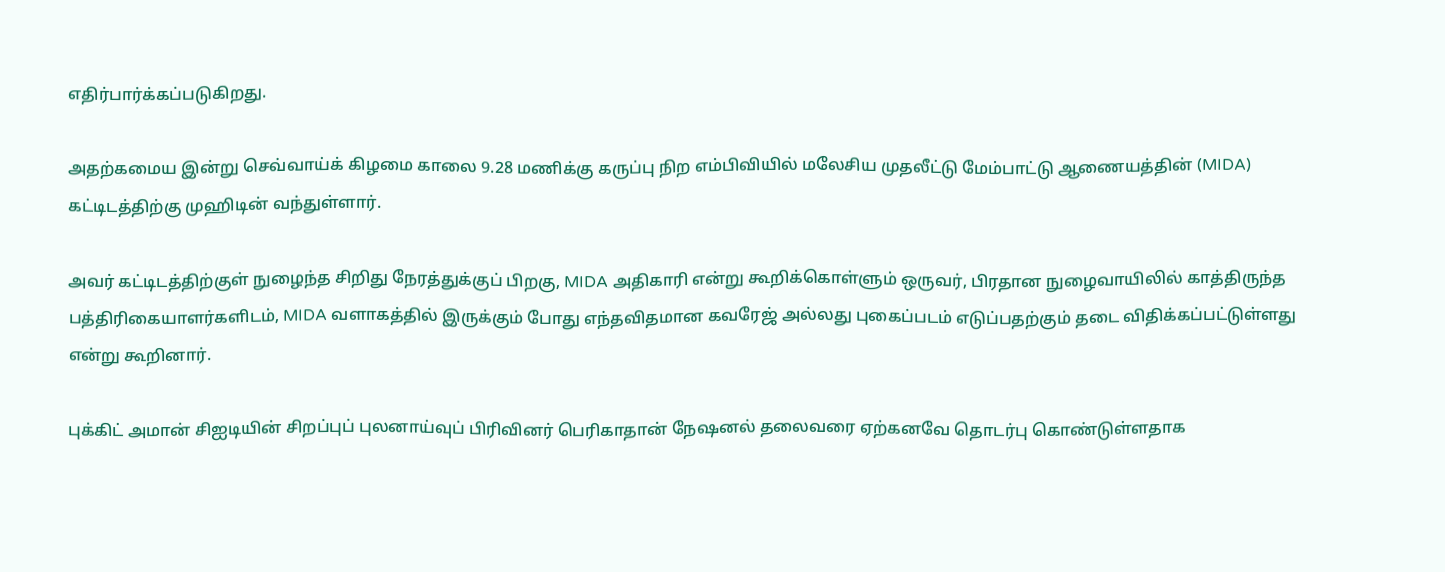எதிர்பார்க்கப்படுகிறது.

அதற்கமைய இன்று செவ்வாய்க் கிழமை காலை 9.28 மணிக்கு கருப்பு நிற எம்பிவியில் மலேசிய முதலீட்டு மேம்பாட்டு ஆணையத்தின் (MIDA) கட்டிடத்திற்கு முஹிடின் வந்துள்ளார்.

அவர் கட்டிடத்திற்குள் நுழைந்த சிறிது நேரத்துக்குப் பிறகு, MIDA அதிகாரி என்று கூறிக்கொள்ளும் ஒருவர், பிரதான நுழைவாயிலில் காத்திருந்த பத்திரிகையாளர்களிடம், MIDA வளாகத்தில் இருக்கும் போது எந்தவிதமான கவரேஜ் அல்லது புகைப்படம் எடுப்பதற்கும் தடை விதிக்கப்பட்டுள்ளது என்று கூறினார்.

புக்கிட் அமான் சிஐடியின் சிறப்புப் புலனாய்வுப் பிரிவினர் பெரிகாதான் நேஷனல் தலைவரை ஏற்கனவே தொடர்பு கொண்டுள்ளதாக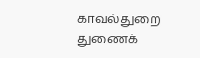காவல்துறை துணைக்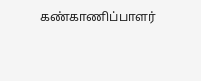கண்காணிப்பாளர்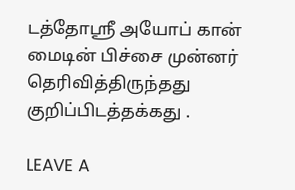டத்தோஸ்ரீ அயோப் கான் மைடின் பிச்சை முன்னர் தெரிவித்திருந்தது குறிப்பிடத்தக்கது .

LEAVE A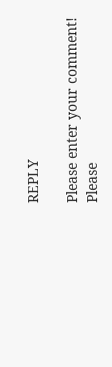REPLY

Please enter your comment!
Please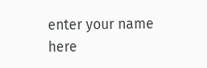enter your name here